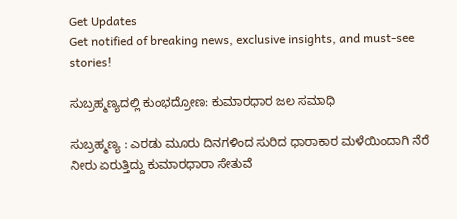Get Updates
Get notified of breaking news, exclusive insights, and must-see stories!

ಸುಬ್ರಹ್ಮಣ್ಯದಲ್ಲಿ ಕುಂಭದ್ರೋಣ: ಕುಮಾರಧಾರ ಜಲ ಸಮಾಧಿ

ಸುಬ್ರಹ್ಮಣ್ಯ : ಎರಡು ಮೂರು ದಿನಗಳಿಂದ ಸುರಿದ ಧಾರಾಕಾರ ಮಳೆಯಿಂದಾಗಿ ನೆರೆ ನೀರು ಏರುತ್ತಿದ್ದು ಕುಮಾರಧಾರಾ ಸೇತುವೆ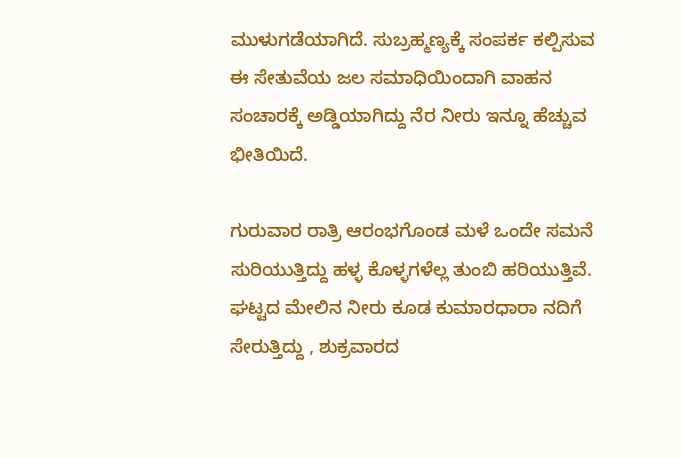ಮುಳುಗಡೆಯಾಗಿದೆ. ಸುಬ್ರಹ್ಮಣ್ಯಕ್ಕೆ ಸಂಪರ್ಕ ಕಲ್ಪಿಸುವ ಈ ಸೇತುವೆಯ ಜಲ ಸಮಾಧಿಯಿಂದಾಗಿ ವಾಹನ ಸಂಚಾರಕ್ಕೆ ಅಡ್ಡಿಯಾಗಿದ್ದು ನೆರ ನೀರು ಇನ್ನೂ ಹೆಚ್ಚುವ ಭೀತಿಯಿದೆ.

ಗುರುವಾರ ರಾತ್ರಿ ಆರಂಭಗೊಂಡ ಮಳೆ ಒಂದೇ ಸಮನೆ ಸುರಿಯುತ್ತಿದ್ದು ಹಳ್ಳ ಕೊಳ್ಳಗಳೆಲ್ಲ ತುಂಬಿ ಹರಿಯುತ್ತಿವೆ. ಘಟ್ಟದ ಮೇಲಿನ ನೀರು ಕೂಡ ಕುಮಾರಧಾರಾ ನದಿಗೆ ಸೇರುತ್ತಿದ್ದು , ಶುಕ್ರವಾರದ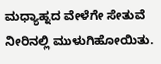ಮಧ್ಯಾಹ್ನದ ವೇಳೆಗೇ ಸೇತುವೆ ನೀರಿನಲ್ಲಿ ಮುಳುಗಿಹೋಯಿತು.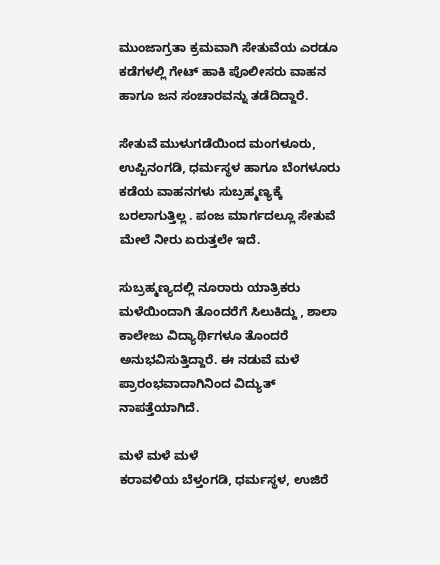ಮುಂಜಾಗ್ರತಾ ಕ್ರಮವಾಗಿ ಸೇತುವೆಯ ಎರಡೂ ಕಡೆಗಳಲ್ಲಿ ಗೇಟ್‌ ಹಾಕಿ ಪೊಲೀಸರು ವಾಹನ ಹಾಗೂ ಜನ ಸಂಚಾರವನ್ನು ತಡೆದಿದ್ದಾರೆ.

ಸೇತುವೆ ಮುಳುಗಡೆಯಿಂದ ಮಂಗಳೂರು, ಉಪ್ಪಿನಂಗಡಿ, ಧರ್ಮಸ್ಥಳ ಹಾಗೂ ಬೆಂಗಳೂರು ಕಡೆಯ ವಾಹನಗಳು ಸುಬ್ರಹ್ಮಣ್ಯಕ್ಕೆ ಬರಲಾಗುತ್ತಿಲ್ಲ . ಪಂಜ ಮಾರ್ಗದಲ್ಲೂ ಸೇತುವೆ ಮೇಲೆ ನೀರು ಏರುತ್ತಲೇ ಇದೆ.

ಸುಬ್ರಹ್ಮಣ್ಯದಲ್ಲಿ ನೂರಾರು ಯಾತ್ರಿಕರು ಮಳೆಯಿಂದಾಗಿ ತೊಂದರೆಗೆ ಸಿಲುಕಿದ್ದು , ಶಾಲಾ ಕಾಲೇಜು ವಿದ್ಯಾರ್ಥಿಗಳೂ ತೊಂದರೆ ಅನುಭವಿಸುತ್ತಿದ್ದಾರೆ. ಈ ನಡುವೆ ಮಳೆ ಪ್ರಾರಂಭವಾದಾಗಿನಿಂದ ವಿದ್ಯುತ್‌ ನಾಪತ್ತೆಯಾಗಿದೆ.

ಮಳೆ ಮಳೆ ಮಳೆ
ಕರಾವಳಿಯ ಬೆಳ್ತಂಗಡಿ, ಧರ್ಮಸ್ಥಳ, ಉಜಿರೆ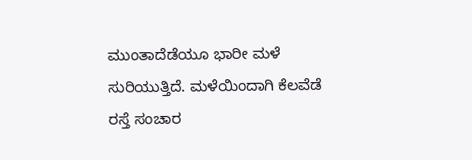ಮುಂತಾದೆಡೆಯೂ ಭಾರೀ ಮಳೆ ಸುರಿಯುತ್ತಿದೆ. ಮಳೆಯಿಂದಾಗಿ ಕೆಲವೆಡೆ ರಸ್ತೆ ಸಂಚಾರ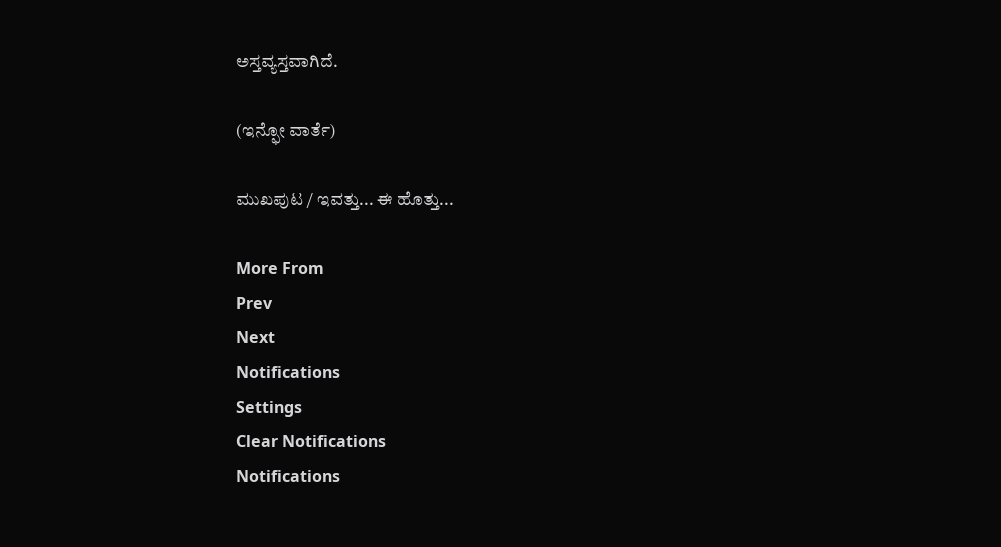ಅಸ್ತವ್ಯಸ್ತವಾಗಿದೆ.

(ಇನ್ಫೋ ವಾರ್ತೆ)

ಮುಖಪುಟ / ಇವತ್ತು... ಈ ಹೊತ್ತು...

More From
Prev
Next
Notifications
Settings
Clear Notifications
Notifications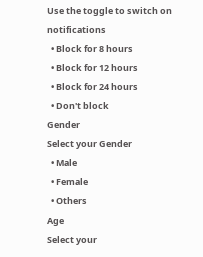Use the toggle to switch on notifications
  • Block for 8 hours
  • Block for 12 hours
  • Block for 24 hours
  • Don't block
Gender
Select your Gender
  • Male
  • Female
  • Others
Age
Select your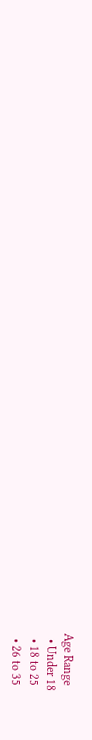Age Range
  • Under 18
  • 18 to 25
  • 26 to 35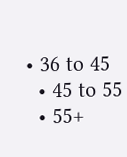• 36 to 45
  • 45 to 55
  • 55+